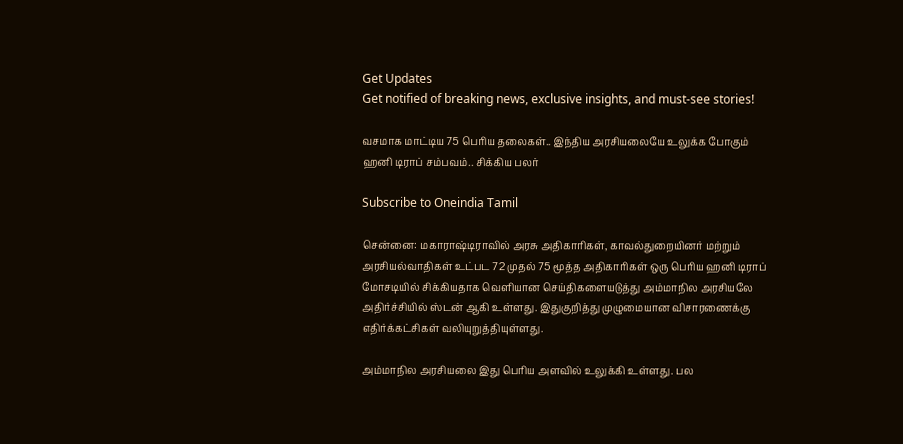Get Updates
Get notified of breaking news, exclusive insights, and must-see stories!

வசமாக மாட்டிய 75 பெரிய தலைகள்.. இந்திய அரசியலையே உலுக்க போகும் ஹனி டிராப் சம்பவம்.. சிக்கிய பலர்

Subscribe to Oneindia Tamil

சென்னை: மகாராஷ்டிராவில் அரசு அதிகாரிகள், காவல்துறையினர் மற்றும் அரசியல்வாதிகள் உட்பட 72 முதல் 75 மூத்த அதிகாரிகள் ஒரு பெரிய ஹனி டிராப் மோசடியில் சிக்கியதாக வெளியான செய்திகளையடுத்து அம்மாநில அரசியலே அதிர்ச்சியில் ஸ்டன் ஆகி உள்ளது. இதுகுறித்து முழுமையான விசாரணைக்கு எதிர்க்கட்சிகள் வலியுறுத்தியுள்ளது.

அம்மாநில அரசியலை இது பெரிய அளவில் உலுக்கி உள்ளது. பல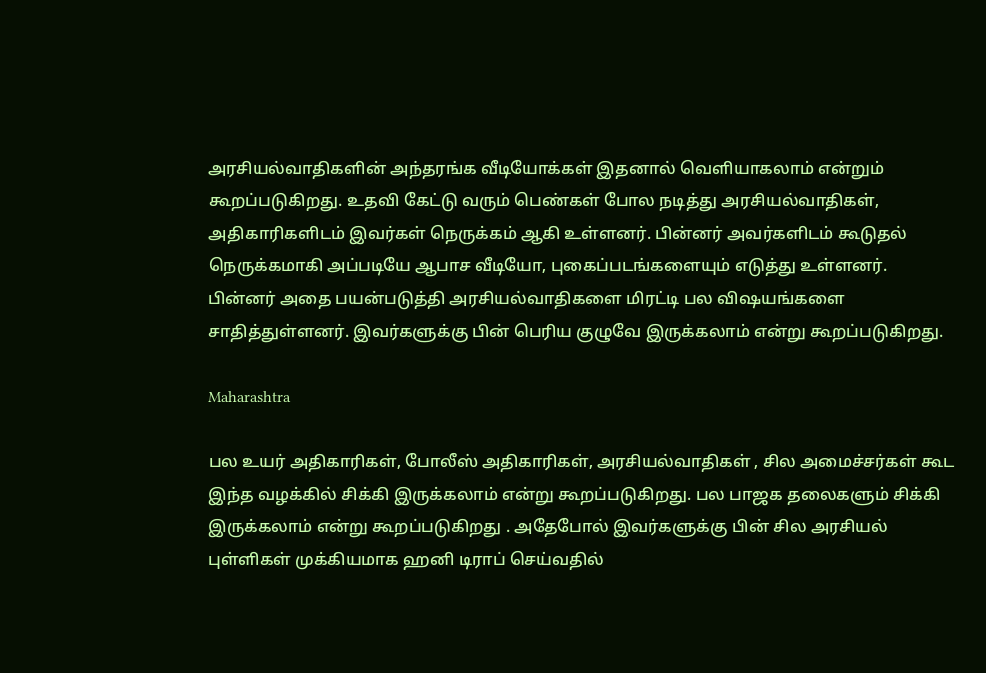அரசியல்வாதிகளின் அந்தரங்க வீடியோக்கள் இதனால் வெளியாகலாம் என்றும் கூறப்படுகிறது. உதவி கேட்டு வரும் பெண்கள் போல நடித்து அரசியல்வாதிகள், அதிகாரிகளிடம் இவர்கள் நெருக்கம் ஆகி உள்ளனர். பின்னர் அவர்களிடம் கூடுதல் நெருக்கமாகி அப்படியே ஆபாச வீடியோ, புகைப்படங்களையும் எடுத்து உள்ளனர். பின்னர் அதை பயன்படுத்தி அரசியல்வாதிகளை மிரட்டி பல விஷயங்களை சாதித்துள்ளனர். இவர்களுக்கு பின் பெரிய குழுவே இருக்கலாம் என்று கூறப்படுகிறது.

Maharashtra

பல உயர் அதிகாரிகள், போலீஸ் அதிகாரிகள், அரசியல்வாதிகள் , சில அமைச்சர்கள் கூட இந்த வழக்கில் சிக்கி இருக்கலாம் என்று கூறப்படுகிறது. பல பாஜக தலைகளும் சிக்கி இருக்கலாம் என்று கூறப்படுகிறது . அதேபோல் இவர்களுக்கு பின் சில அரசியல் புள்ளிகள் முக்கியமாக ஹனி டிராப் செய்வதில்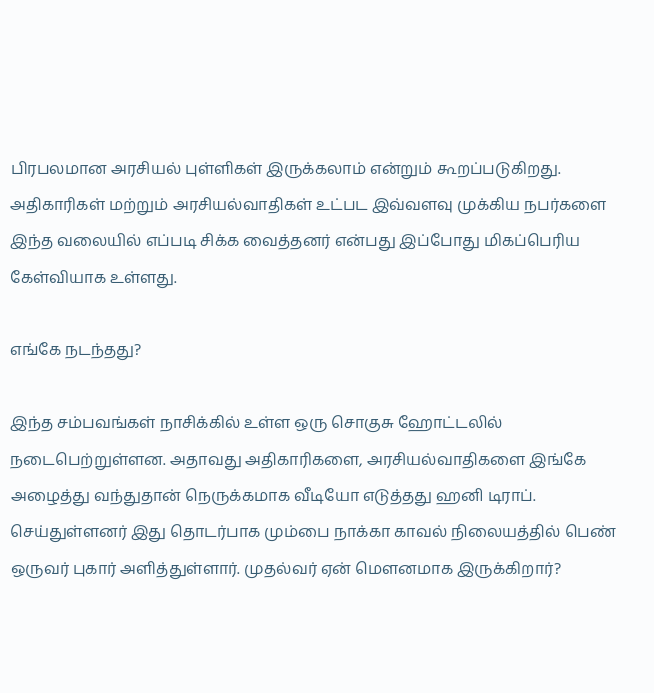பிரபலமான அரசியல் புள்ளிகள் இருக்கலாம் என்றும் கூறப்படுகிறது. அதிகாரிகள் மற்றும் அரசியல்வாதிகள் உட்பட இவ்வளவு முக்கிய நபர்களை இந்த வலையில் எப்படி சிக்க வைத்தனர் என்பது இப்போது மிகப்பெரிய கேள்வியாக உள்ளது.

எங்கே நடந்தது?

இந்த சம்பவங்கள் நாசிக்கில் உள்ள ஒரு சொகுசு ஹோட்டலில் நடைபெற்றுள்ளன. அதாவது அதிகாரிகளை, அரசியல்வாதிகளை இங்கே அழைத்து வந்துதான் நெருக்கமாக வீடியோ எடுத்தது ஹனி டிராப். செய்துள்ளனர் இது தொடர்பாக மும்பை நாக்கா காவல் நிலையத்தில் பெண் ஒருவர் புகார் அளித்துள்ளார். முதல்வர் ஏன் மௌனமாக இருக்கிறார்?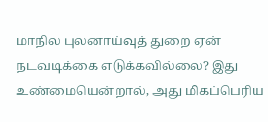மாநில புலனாய்வுத் துறை ஏன் நடவடிக்கை எடுக்கவில்லை? இது உண்மையென்றால், அது மிகப்பெரிய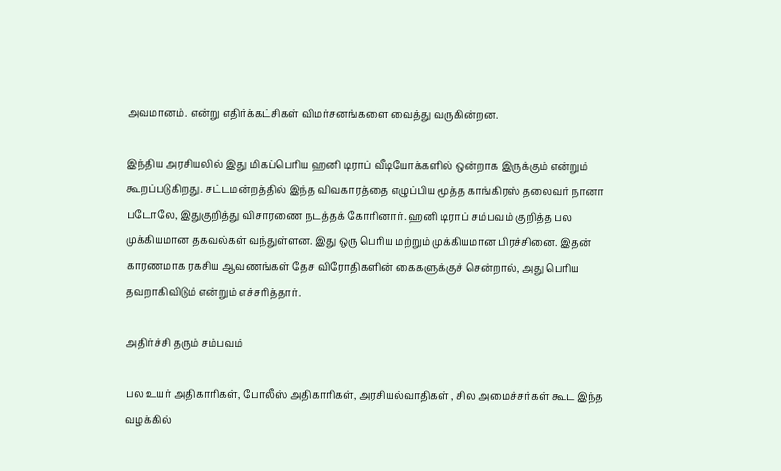அவமானம். என்று எதிர்க்கட்சிகள் விமர்சனங்களை வைத்து வருகின்றன.

இந்திய அரசியலில் இது மிகப்பெரிய ஹனி டிராப் வீடியோக்களில் ஒன்றாக இருக்கும் என்றும் கூறப்படுகிறது. சட்டமன்றத்தில் இந்த விவகாரத்தை எழுப்பிய மூத்த காங்கிரஸ் தலைவர் நானா படோலே, இதுகுறித்து விசாரணை நடத்தக் கோரினார். ஹனி டிராப் சம்பவம் குறித்த பல முக்கியமான தகவல்கள் வந்துள்ளன. இது ஒரு பெரிய மற்றும் முக்கியமான பிரச்சினை. இதன் காரணமாக ரகசிய ஆவணங்கள் தேச விரோதிகளின் கைகளுக்குச் சென்றால், அது பெரிய தவறாகிவிடும் என்றும் எச்சரித்தார்.

அதிர்ச்சி தரும் சம்பவம்

பல உயர் அதிகாரிகள், போலீஸ் அதிகாரிகள், அரசியல்வாதிகள் , சில அமைச்சர்கள் கூட இந்த வழக்கில்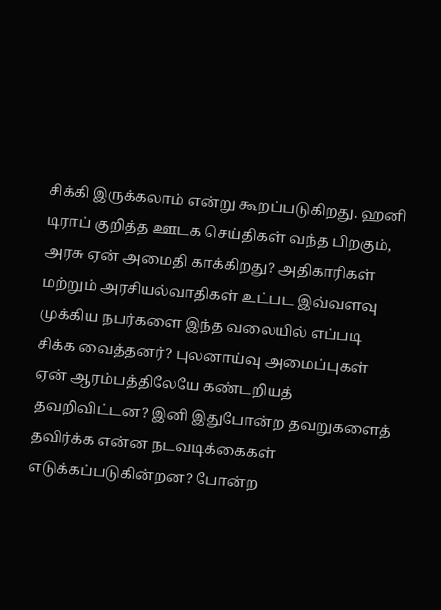சிக்கி இருக்கலாம் என்று கூறப்படுகிறது. ஹனி டிராப் குறித்த ஊடக செய்திகள் வந்த பிறகும், அரசு ஏன் அமைதி காக்கிறது? அதிகாரிகள் மற்றும் அரசியல்வாதிகள் உட்பட இவ்வளவு முக்கிய நபர்களை இந்த வலையில் எப்படி சிக்க வைத்தனர்? புலனாய்வு அமைப்புகள் ஏன் ஆரம்பத்திலேயே கண்டறியத் தவறிவிட்டன? இனி இதுபோன்ற தவறுகளைத் தவிர்க்க என்ன நடவடிக்கைகள் எடுக்கப்படுகின்றன? போன்ற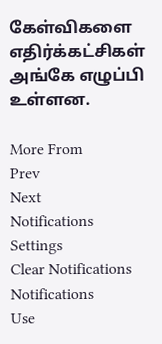கேள்விகளை எதிர்க்கட்சிகள் அங்கே எழுப்பி உள்ளன.

More From
Prev
Next
Notifications
Settings
Clear Notifications
Notifications
Use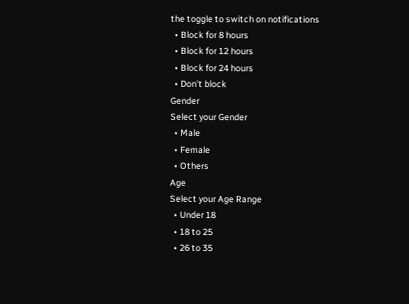the toggle to switch on notifications
  • Block for 8 hours
  • Block for 12 hours
  • Block for 24 hours
  • Don't block
Gender
Select your Gender
  • Male
  • Female
  • Others
Age
Select your Age Range
  • Under 18
  • 18 to 25
  • 26 to 35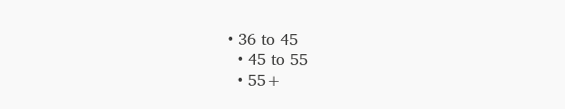• 36 to 45
  • 45 to 55
  • 55+